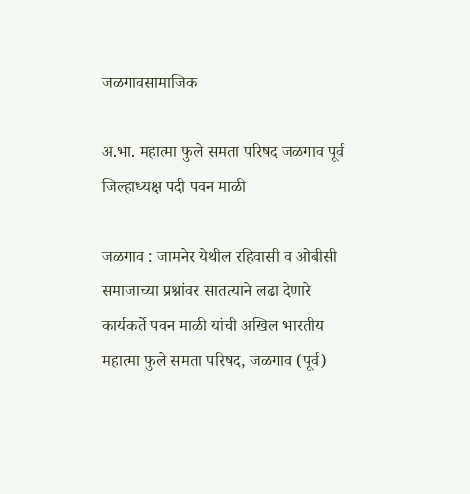जळगावसामाजिक

अ.भा. महात्मा फुले समता परिषद जळगाव पूर्व जिल्हाध्यक्ष पदी पवन माळी

जळगाव : जामनेर येथील रहिवासी व ओबीसी समाजाच्या प्रश्नांवर सातत्याने लढा देणारे कार्यकर्ते पवन माळी यांची अखिल भारतीय महात्मा फुले समता परिषद, जळगाव (पूर्व)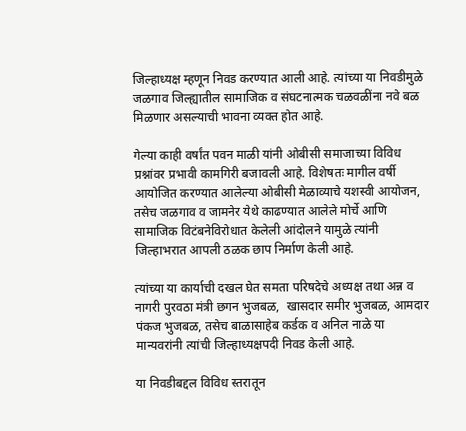जिल्हाध्यक्ष म्हणून निवड करण्यात आली आहे. त्यांच्या या निवडीमुळे जळगाव जिल्ह्यातील सामाजिक व संघटनात्मक चळवळींना नवे बळ मिळणार असल्याची भावना व्यक्त होत आहे.

गेल्या काही वर्षांत पवन माळी यांनी ओबीसी समाजाच्या विविध प्रश्नांवर प्रभावी कामगिरी बजावली आहे. विशेषतः मागील वर्षी आयोजित करण्यात आलेल्या ओबीसी मेळाव्याचे यशस्वी आयोजन, तसेच जळगाव व जामनेर येथे काढण्यात आलेले मोर्चे आणि सामाजिक विटंबनेविरोधात केलेली आंदोलने यामुळे त्यांनी जिल्हाभरात आपली ठळक छाप निर्माण केली आहे.

त्यांच्या या कार्याची दखल घेत समता परिषदेचे अध्यक्ष तथा अन्न व नागरी पुरवठा मंत्री छगन भुजबळ,  खासदार समीर भुजबळ, आमदार पंकज भुजबळ, तसेच बाळासाहेब कर्डक व अनिल नाळे या मान्यवरांनी त्यांची जिल्हाध्यक्षपदी निवड केली आहे.

या निवडीबद्दल विविध स्तरातून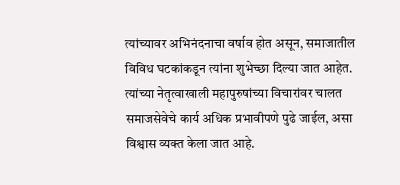त्यांच्यावर अभिनंदनाचा वर्षाव होत असून, समाजातील विविध घटकांकडून त्यांना शुभेच्छा दिल्या जात आहेत. त्यांच्या नेतृत्वाखाली महापुरुषांच्या विचारांवर चालत समाजसेवेचे कार्य अधिक प्रभावीपणे पुढे जाईल, असा विश्वास व्यक्त केला जात आहे.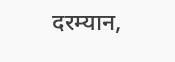दरम्यान,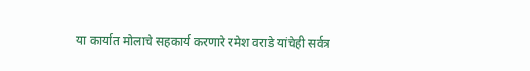या कार्यात मोलाचे सहकार्य करणारे रमेश वराडे यांचेही सर्वत्र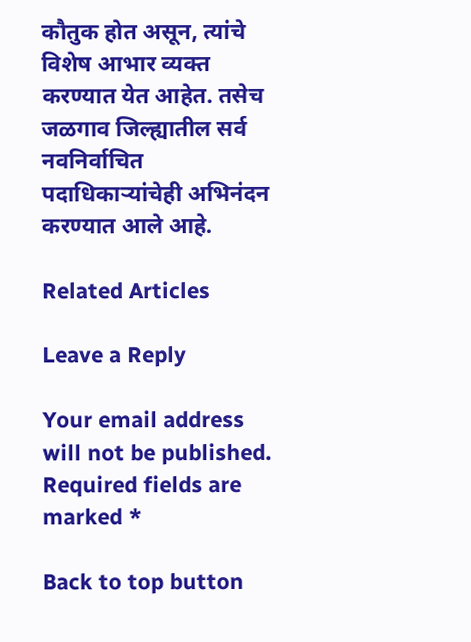कौतुक होत असून, त्यांचे विशेष आभार व्यक्त करण्यात येत आहेत. तसेच जळगाव जिल्ह्यातील सर्व नवनिर्वाचित पदाधिकाऱ्यांचेही अभिनंदन करण्यात आले आहे.

Related Articles

Leave a Reply

Your email address will not be published. Required fields are marked *

Back to top button